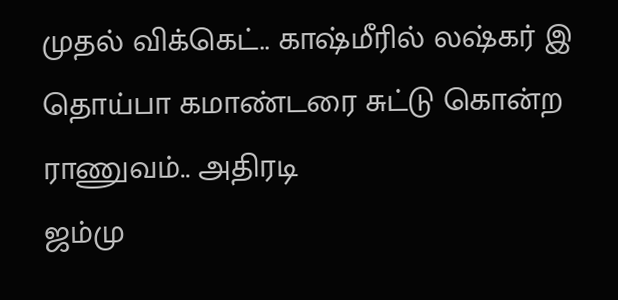முதல் விக்கெட்.. காஷ்மீரில் லஷ்கர் இ தொய்பா கமாண்டரை சுட்டு கொன்ற ராணுவம்.. அதிரடி
ஜம்மு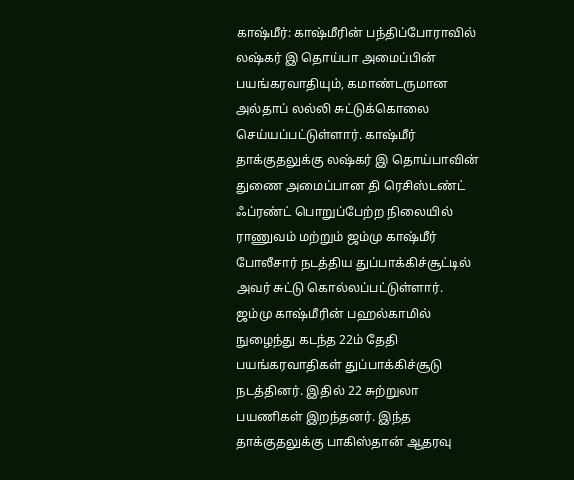காஷ்மீர்: காஷ்மீரின் பந்திப்போராவில் லஷ்கர் இ தொய்பா அமைப்பின் பயங்கரவாதியும், கமாண்டருமான அல்தாப் லல்லி சுட்டுக்கொலை செய்யப்பட்டுள்ளார். காஷ்மீர் தாக்குதலுக்கு லஷ்கர் இ தொய்பாவின் துணை அமைப்பான தி ரெசிஸ்டண்ட் ஃப்ரண்ட் பொறுப்பேற்ற நிலையில் ராணுவம் மற்றும் ஜம்மு காஷ்மீர் போலீசார் நடத்திய துப்பாக்கிச்சூட்டில் அவர் சுட்டு கொல்லப்பட்டுள்ளார்.
ஜம்மு காஷ்மீரின் பஹல்காமில் நுழைந்து கடந்த 22ம் தேதி பயங்கரவாதிகள் துப்பாக்கிச்சூடு நடத்தினர். இதில் 22 சுற்றுலா பயணிகள் இறந்தனர். இந்த தாக்குதலுக்கு பாகிஸ்தான் ஆதரவு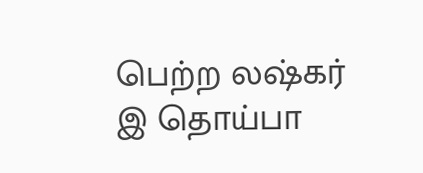பெற்ற லஷ்கர் இ தொய்பா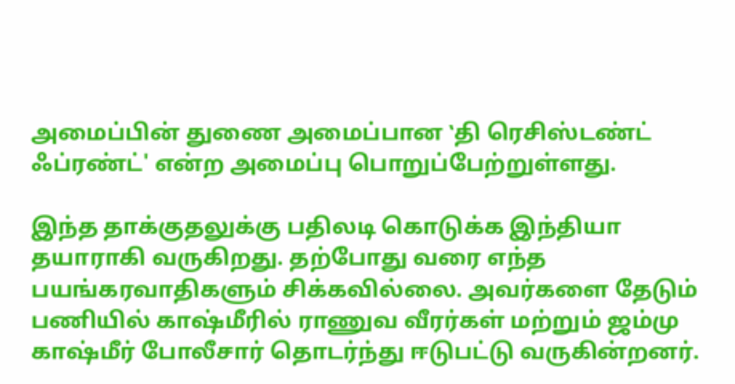அமைப்பின் துணை அமைப்பான ‛தி ரெசிஸ்டண்ட் ஃப்ரண்ட்' என்ற அமைப்பு பொறுப்பேற்றுள்ளது.

இந்த தாக்குதலுக்கு பதிலடி கொடுக்க இந்தியா தயாராகி வருகிறது. தற்போது வரை எந்த பயங்கரவாதிகளும் சிக்கவில்லை. அவர்களை தேடும் பணியில் காஷ்மீரில் ராணுவ வீரர்கள் மற்றும் ஜம்மு காஷ்மீர் போலீசார் தொடர்ந்து ஈடுபட்டு வருகின்றனர்.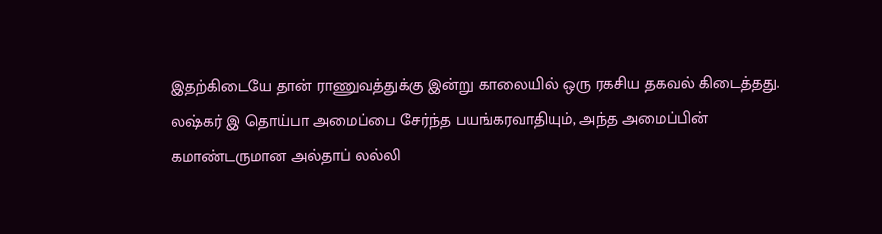இதற்கிடையே தான் ராணுவத்துக்கு இன்று காலையில் ஒரு ரகசிய தகவல் கிடைத்தது. லஷ்கர் இ தொய்பா அமைப்பை சேர்ந்த பயங்கரவாதியும், அந்த அமைப்பின் கமாண்டருமான அல்தாப் லல்லி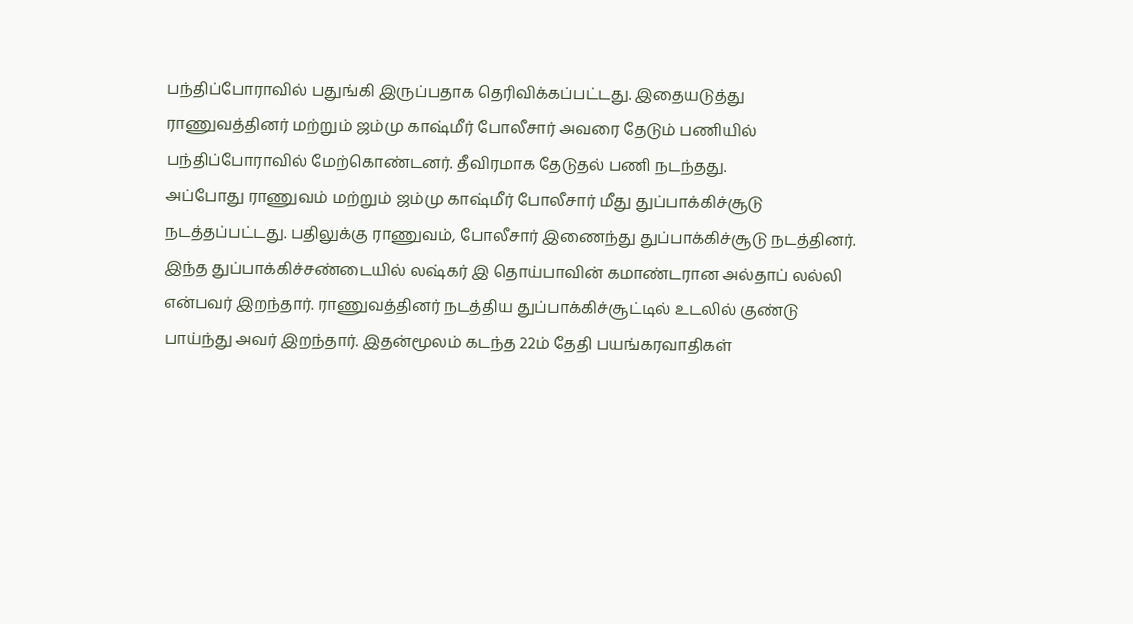பந்திப்போராவில் பதுங்கி இருப்பதாக தெரிவிக்கப்பட்டது. இதையடுத்து ராணுவத்தினர் மற்றும் ஜம்மு காஷ்மீர் போலீசார் அவரை தேடும் பணியில் பந்திப்போராவில் மேற்கொண்டனர். தீவிரமாக தேடுதல் பணி நடந்தது.
அப்போது ராணுவம் மற்றும் ஜம்மு காஷ்மீர் போலீசார் மீது துப்பாக்கிச்சூடு நடத்தப்பட்டது. பதிலுக்கு ராணுவம், போலீசார் இணைந்து துப்பாக்கிச்சூடு நடத்தினர். இந்த துப்பாக்கிச்சண்டையில் லஷ்கர் இ தொய்பாவின் கமாண்டரான அல்தாப் லல்லி என்பவர் இறந்தார். ராணுவத்தினர் நடத்திய துப்பாக்கிச்சூட்டில் உடலில் குண்டு பாய்ந்து அவர் இறந்தார். இதன்மூலம் கடந்த 22ம் தேதி பயங்கரவாதிகள்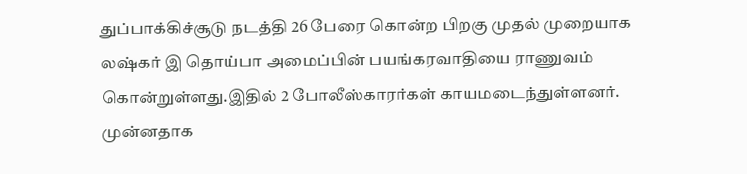துப்பாக்கிச்சூடு நடத்தி 26 பேரை கொன்ற பிறகு முதல் முறையாக லஷ்கர் இ தொய்பா அமைப்பின் பயங்கரவாதியை ராணுவம் கொன்றுள்ளது.இதில் 2 போலீஸ்காரர்கள் காயமடைந்துள்ளனர்.
முன்னதாக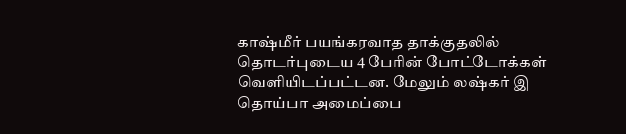காஷ்மீர் பயங்கரவாத தாக்குதலில் தொடர்புடைய 4 பேரின் போட்டோக்கள் வெளியிடப்பட்டன. மேலும் லஷ்கர் இ தொய்பா அமைப்பை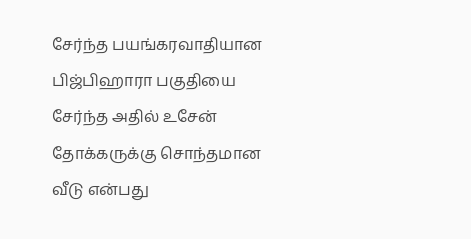சேர்ந்த பயங்கரவாதியான பிஜ்பிஹாரா பகுதியை சேர்ந்த அதில் உசேன் தோக்கருக்கு சொந்தமான வீடு என்பது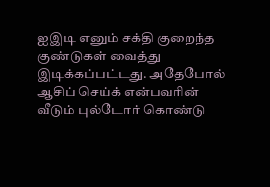ஐஇடி எனும் சக்தி குறைந்த குண்டுகள் வைத்து இடிக்கப்பட்டது. அதேபோல் ஆசிப் செய்க் என்பவரின் வீடும் புல்டோர் கொண்டு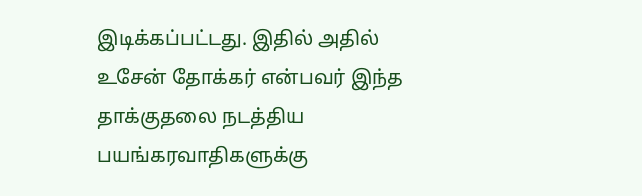இடிக்கப்பட்டது. இதில் அதில் உசேன் தோக்கர் என்பவர் இந்த தாக்குதலை நடத்திய பயங்கரவாதிகளுக்கு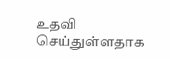உதவி செய்துள்ளதாக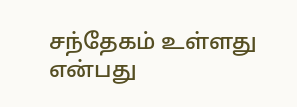சந்தேகம் உள்ளது என்பது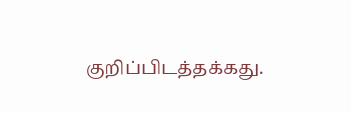குறிப்பிடத்தக்கது.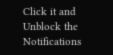Click it and Unblock the Notifications